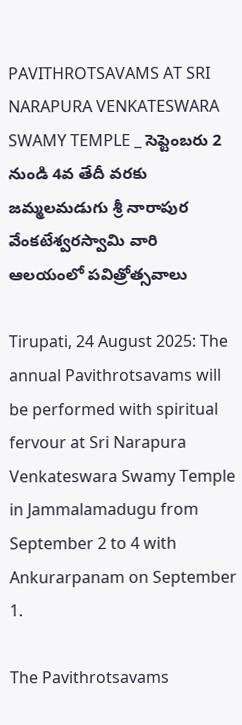PAVITHROTSAVAMS AT SRI NARAPURA VENKATESWARA SWAMY TEMPLE _ సెప్టెంబ‌రు 2 నుండి 4వ తేదీ వ‌ర‌కు జమ్మలమడుగు శ్రీ నారాపుర వేంకటేశ్వరస్వామి వారి ఆలయంలో ప‌విత్రోత్స‌వాలు

Tirupati, 24 August 2025: The annual Pavithrotsavams will be performed with spiritual fervour at Sri Narapura Venkateswara Swamy Temple in Jammalamadugu from September 2 to 4 with Ankurarpanam on September 1.

The Pavithrotsavams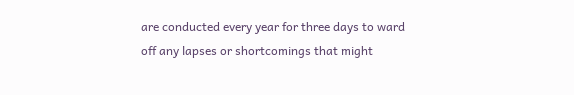are conducted every year for three days to ward off any lapses or shortcomings that might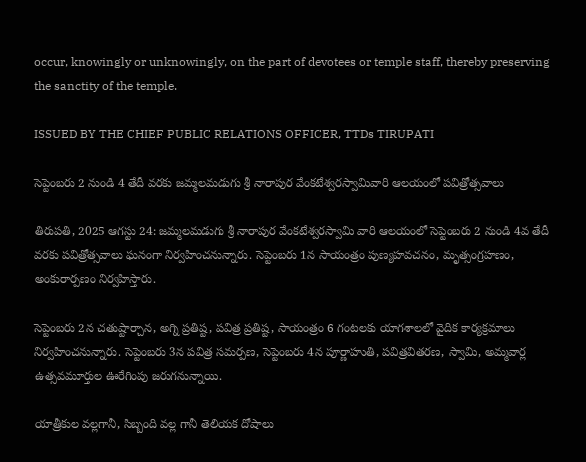occur, knowingly or unknowingly, on the part of devotees or temple staff, thereby preserving the sanctity of the temple.

ISSUED BY THE CHIEF PUBLIC RELATIONS OFFICER, TTDs TIRUPATI

సెప్టెంబ‌రు 2 నుండి 4 తేదీ వ‌ర‌కు జమ్మలమడుగు శ్రీ నారాపుర వేంకటేశ్వరస్వామివారి ఆలయంలో ప‌విత్రోత్స‌వాలు

తిరుప‌తి, 2025 ఆగ‌స్టు 24: జమ్మలమడుగు శ్రీ నారాపుర వేంకటేశ్వరస్వామి వారి ఆలయంలో సెప్టెంబ‌రు 2 నుండి 4వ తేదీ వరకు ప‌విత్రోత్స‌వాలు ఘ‌నంగా నిర్వ‌హించ‌నున్నారు. సెప్టెంబ‌రు 1న సాయంత్రం పుణ్యహవచనం, మృత్సంగ్రహణం, అంకురార్పణం నిర్వ‌హిస్తారు.

సెప్టెంబ‌రు 2న‌ చ‌తుష్టార్చాన‌, అగ్ని ప్ర‌తిష్ట‌, ప‌విత్ర ప్ర‌తిష్ట, సాయంత్రం 6 గంటలకు యాగశాలలో వైదిక కార్యక్రమాలు నిర్వ‌హించ‌నున్నారు. సెప్టెంబరు 3న పవిత్ర సమర్పణ, సెప్టెంబరు 4న పూర్ణాహుతి, పవిత్రవితరణ, స్వామి, అమ్మవార్ల ఉత్సవమూర్తుల ఊరేగింపు జరుగనున్నాయి.

యాత్రీకుల వల్లగానీ, సిబ్బంది వల్ల గానీ తెలియక దోషాలు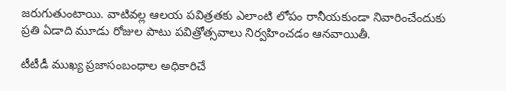జరుగుతుంటాయి. వాటివల్ల ఆలయ పవిత్రతకు ఎలాంటి లోపం రానీయకుండా నివారించేందుకు ప్రతి ఏడాది మూడు రోజుల పాటు పవిత్రోత్సవాలు నిర్వహించడం ఆనవాయితీ.

టీటీడీ ముఖ్య ప్రజాసంబంధాల అధికారిచే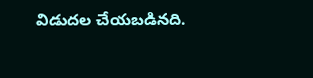విడుదల చేయబడినది.